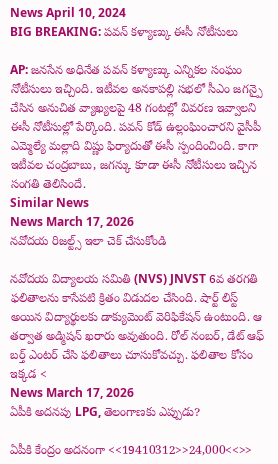News April 10, 2024
BIG BREAKING: పవన్ కళ్యాణ్కు ఈసీ నోటీసులు

AP: జనసేన అధినేత పవన్ కళ్యాణ్కు ఎన్నికల సంఘం నోటీసులు ఇచ్చింది. ఇటీవల అనకాపల్లి సభలో సీఎం జగన్పై చేసిన అనుచిత వ్యాఖ్యలపై 48 గంటల్లో వివరణ ఇవ్వాలని ఈసీ నోటీసుల్లో పేర్కొంది. పవన్ కోడ్ ఉల్లంఘించారని వైసీపీ ఎమ్మెల్యే మల్లాది విష్ణు ఫిర్యాదుతో ఈసీ స్పందించింది. కాగా ఇటీవల చంద్రబాబు, జగన్కు కూడా ఈసీ నోటీసులు ఇచ్చిన సంగతి తెలిసిందే.
Similar News
News March 17, 2026
నవోదయ రిజల్ట్స్ ఇలా చెక్ చేసుకోండి

నవోదయ విద్యాలయ సమితి (NVS) JNVST 6వ తరగతి ఫలితాలను కాసేపటి క్రితం విడుదల చేసింది. షార్ట్ లిస్ట్ అయిన విద్యార్థులకు డాక్యుమెంట్ వెరిఫికేషన్ ఉంటుంది. ఆ తర్వాత అడ్మిషన్ ఖరారు అవుతుంది. రోల్ నంబర్, డేట్ ఆఫ్ బర్త్ ఎంటర్ చేసి ఫలితాలు చూసుకోవచ్చు. ఫలితాల కోసం ఇక్కడ <
News March 17, 2026
ఏపీకి అదనపు LPG, తెలంగాణకు ఎప్పుడు?

ఏపీకి కేంద్రం అదనంగా <<19410312>>24,000<<>>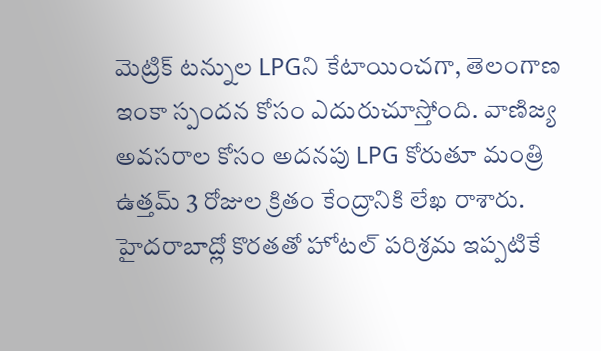మెట్రిక్ టన్నుల LPGని కేటాయించగా, తెలంగాణ ఇంకా స్పందన కోసం ఎదురుచూస్తోంది. వాణిజ్య అవసరాల కోసం అదనపు LPG కోరుతూ మంత్రి ఉత్తమ్ 3 రోజుల క్రితం కేంద్రానికి లేఖ రాశారు. హైదరాబాద్లో కొరతతో హోటల్ పరిశ్రమ ఇప్పటికే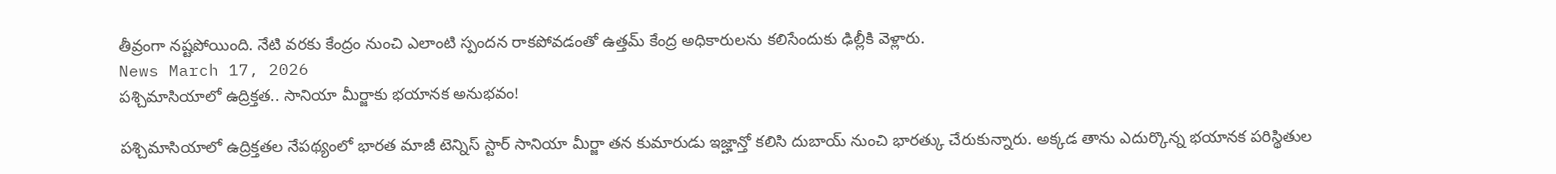తీవ్రంగా నష్టపోయింది. నేటి వరకు కేంద్రం నుంచి ఎలాంటి స్పందన రాకపోవడంతో ఉత్తమ్ కేంద్ర అధికారులను కలిసేందుకు ఢిల్లీకి వెళ్లారు.
News March 17, 2026
పశ్చిమాసియాలో ఉద్రిక్తత.. సానియా మీర్జాకు భయానక అనుభవం!

పశ్చిమాసియాలో ఉద్రిక్తతల నేపథ్యంలో భారత మాజీ టెన్నిస్ స్టార్ సానియా మీర్జా తన కుమారుడు ఇజ్హాన్తో కలిసి దుబాయ్ నుంచి భారత్కు చేరుకున్నారు. అక్కడ తాను ఎదుర్కొన్న భయానక పరిస్థితుల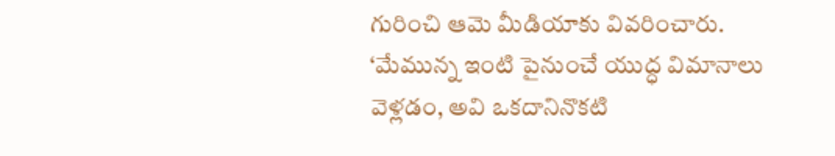గురించి ఆమె మీడియాకు వివరించారు. ‘మేమున్న ఇంటి పైనుంచే యుద్ధ విమానాలు వెళ్లడం, అవి ఒకదానినొకటి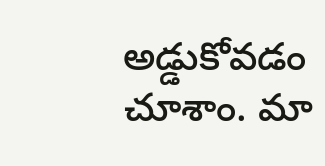అడ్డుకోవడం చూశాం. మా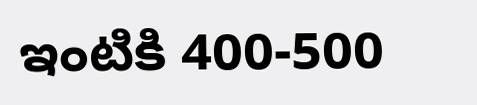ఇంటికి 400-500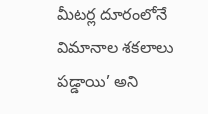మీటర్ల దూరంలోనే విమానాల శకలాలు పడ్డాయి’ అని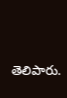తెలిపారు.